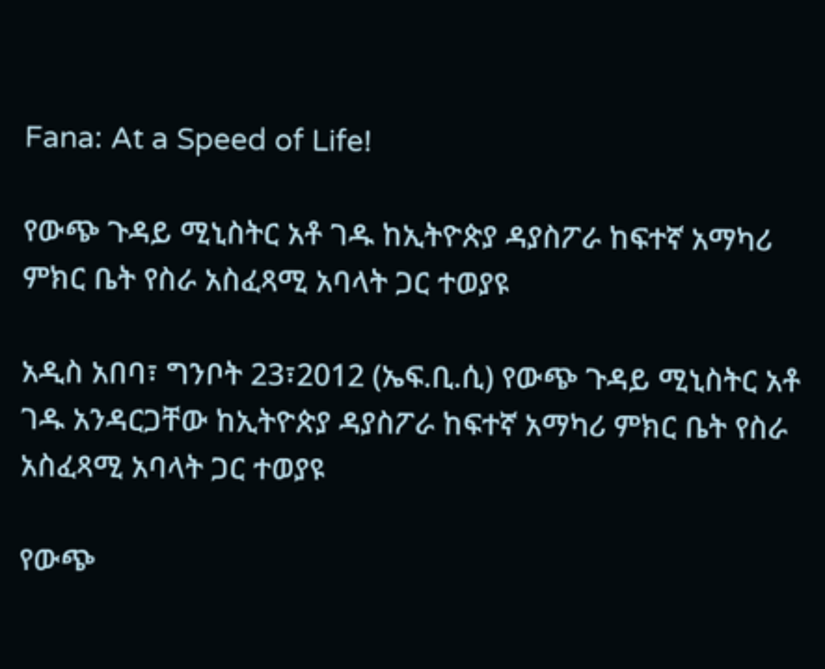Fana: At a Speed of Life!

የውጭ ጉዳይ ሚኒስትር አቶ ገዱ ከኢትዮጵያ ዳያስፖራ ከፍተኛ አማካሪ ምክር ቤት የስራ አስፈጻሚ አባላት ጋር ተወያዩ

አዲስ አበባ፣ ግንቦት 23፣2012 (ኤፍ.ቢ.ሲ) የውጭ ጉዳይ ሚኒስትር አቶ ገዱ አንዳርጋቸው ከኢትዮጵያ ዳያስፖራ ከፍተኛ አማካሪ ምክር ቤት የስራ አስፈጻሚ አባላት ጋር ተወያዩ

የውጭ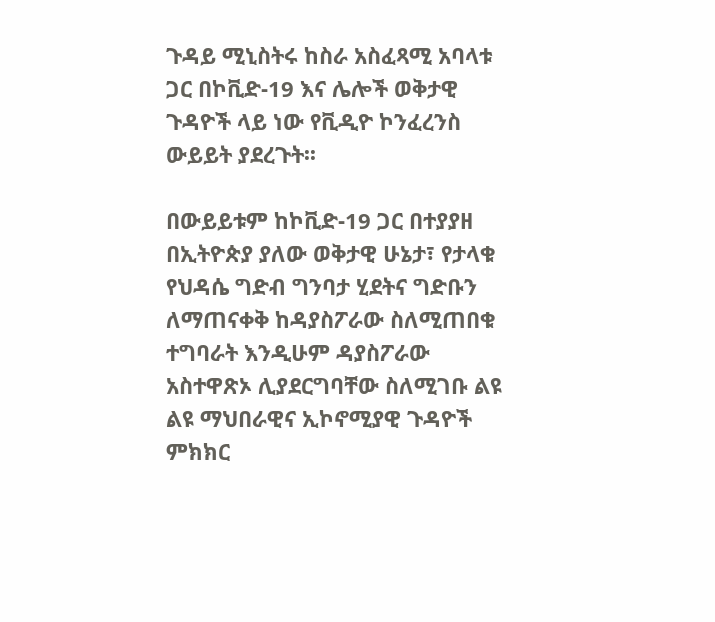ጉዳይ ሚኒስትሩ ከስራ አስፈጻሚ አባላቱ ጋር በኮቪድ-19 እና ሌሎች ወቅታዊ ጉዳዮች ላይ ነው የቪዲዮ ኮንፈረንስ ውይይት ያደረጉት፡፡

በውይይቱም ከኮቪድ-19 ጋር በተያያዘ በኢትዮጵያ ያለው ወቅታዊ ሁኔታ፣ የታላቁ የህዳሴ ግድብ ግንባታ ሂደትና ግድቡን ለማጠናቀቅ ከዳያስፖራው ስለሚጠበቁ ተግባራት እንዲሁም ዳያስፖራው አስተዋጽኦ ሊያደርግባቸው ስለሚገቡ ልዩ ልዩ ማህበራዊና ኢኮኖሚያዊ ጉዳዮች ምክክር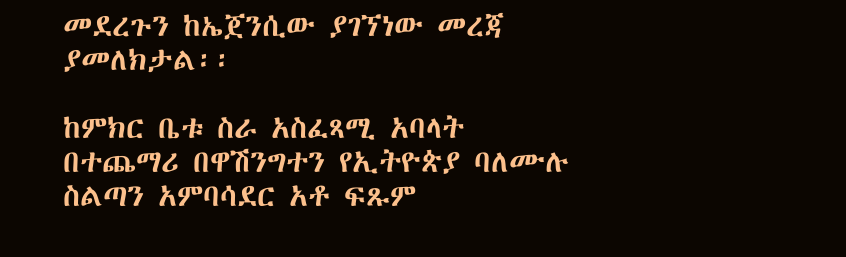መደረጉን ከኤጀንሲው ያገኘነው መረጃ ያመለክታል፡፡

ከምክር ቤቱ ስራ አስፈጻሚ አባላት በተጨማሪ በዋሽንግተን የኢትዮጵያ ባለሙሉ ስልጣን አምባሳደር አቶ ፍጹም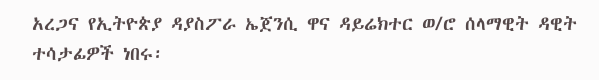አረጋና የኢትዮጵያ ዳያስፖራ ኤጀንሲ ዋና ዳይሬክተር ወ/ሮ ሰላማዊት ዳዊት ተሳታፊዎች ነበሩ፡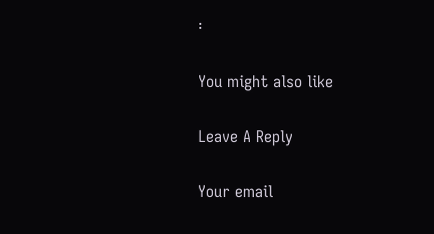፡

You might also like

Leave A Reply

Your email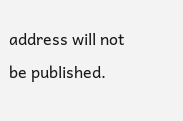address will not be published.